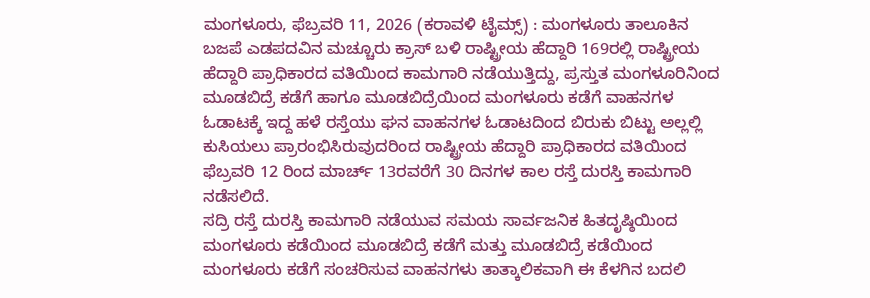ಮಂಗಳೂರು, ಫೆಬ್ರವರಿ 11, 2026 (ಕರಾವಳಿ ಟೈಮ್ಸ್) : ಮಂಗಳೂರು ತಾಲೂಕಿನ ಬಜಪೆ ಎಡಪದವಿನ ಮಚ್ಚೂರು ಕ್ರಾಸ್ ಬಳಿ ರಾಷ್ಟ್ರೀಯ ಹೆದ್ದಾರಿ 169ರಲ್ಲಿ ರಾಷ್ಟ್ರೀಯ ಹೆದ್ದಾರಿ ಪ್ರಾಧಿಕಾರದ ವತಿಯಿಂದ ಕಾಮಗಾರಿ ನಡೆಯುತ್ತಿದ್ದು, ಪ್ರಸ್ತುತ ಮಂಗಳೂರಿನಿಂದ ಮೂಡಬಿದ್ರೆ ಕಡೆಗೆ ಹಾಗೂ ಮೂಡಬಿದ್ರೆಯಿಂದ ಮಂಗಳೂರು ಕಡೆಗೆ ವಾಹನಗಳ ಓಡಾಟಕ್ಕೆ ಇದ್ದ ಹಳೆ ರಸ್ತೆಯು ಘನ ವಾಹನಗಳ ಓಡಾಟದಿಂದ ಬಿರುಕು ಬಿಟ್ಟು ಅಲ್ಲಲ್ಲಿ ಕುಸಿಯಲು ಪ್ರಾರಂಭಿಸಿರುವುದರಿಂದ ರಾಷ್ಟ್ರೀಯ ಹೆದ್ದಾರಿ ಪ್ರಾಧಿಕಾರದ ವತಿಯಿಂದ ಫೆಬ್ರವರಿ 12 ರಿಂದ ಮಾರ್ಚ್ 13ರವರೆಗೆ 30 ದಿನಗಳ ಕಾಲ ರಸ್ತೆ ದುರಸ್ತಿ ಕಾಮಗಾರಿ ನಡೆಸಲಿದೆ.
ಸದ್ರಿ ರಸ್ತೆ ದುರಸ್ತಿ ಕಾಮಗಾರಿ ನಡೆಯುವ ಸಮಯ ಸಾರ್ವಜನಿಕ ಹಿತದೃಷ್ಠಿಯಿಂದ ಮಂಗಳೂರು ಕಡೆಯಿಂದ ಮೂಡಬಿದ್ರೆ ಕಡೆಗೆ ಮತ್ತು ಮೂಡಬಿದ್ರೆ ಕಡೆಯಿಂದ ಮಂಗಳೂರು ಕಡೆಗೆ ಸಂಚರಿಸುವ ವಾಹನಗಳು ತಾತ್ಕಾಲಿಕವಾಗಿ ಈ ಕೆಳಗಿನ ಬದಲಿ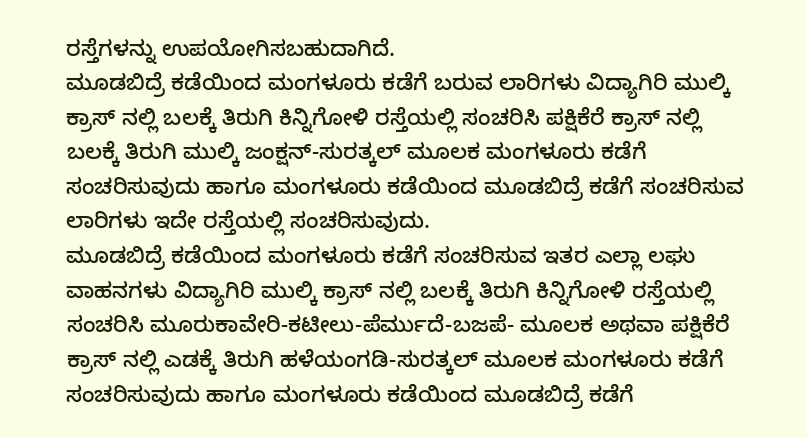ರಸ್ತೆಗಳನ್ನು ಉಪಯೋಗಿಸಬಹುದಾಗಿದೆ.
ಮೂಡಬಿದ್ರೆ ಕಡೆಯಿಂದ ಮಂಗಳೂರು ಕಡೆಗೆ ಬರುವ ಲಾರಿಗಳು ವಿದ್ಯಾಗಿರಿ ಮುಲ್ಕಿ ಕ್ರಾಸ್ ನಲ್ಲಿ ಬಲಕ್ಕೆ ತಿರುಗಿ ಕಿನ್ನಿಗೋಳಿ ರಸ್ತೆಯಲ್ಲಿ ಸಂಚರಿಸಿ ಪಕ್ಷಿಕೆರೆ ಕ್ರಾಸ್ ನಲ್ಲಿ ಬಲಕ್ಕೆ ತಿರುಗಿ ಮುಲ್ಕಿ ಜಂಕ್ಷನ್-ಸುರತ್ಕಲ್ ಮೂಲಕ ಮಂಗಳೂರು ಕಡೆಗೆ ಸಂಚರಿಸುವುದು ಹಾಗೂ ಮಂಗಳೂರು ಕಡೆಯಿಂದ ಮೂಡಬಿದ್ರೆ ಕಡೆಗೆ ಸಂಚರಿಸುವ ಲಾರಿಗಳು ಇದೇ ರಸ್ತೆಯಲ್ಲಿ ಸಂಚರಿಸುವುದು.
ಮೂಡಬಿದ್ರೆ ಕಡೆಯಿಂದ ಮಂಗಳೂರು ಕಡೆಗೆ ಸಂಚರಿಸುವ ಇತರ ಎಲ್ಲಾ ಲಘು ವಾಹನಗಳು ವಿದ್ಯಾಗಿರಿ ಮುಲ್ಕಿ ಕ್ರಾಸ್ ನಲ್ಲಿ ಬಲಕ್ಕೆ ತಿರುಗಿ ಕಿನ್ನಿಗೋಳಿ ರಸ್ತೆಯಲ್ಲಿ ಸಂಚರಿಸಿ ಮೂರುಕಾವೇರಿ-ಕಟೀಲು-ಪೆರ್ಮುದೆ-ಬಜಪೆ- ಮೂಲಕ ಅಥವಾ ಪಕ್ಷಿಕೆರೆ ಕ್ರಾಸ್ ನಲ್ಲಿ ಎಡಕ್ಕೆ ತಿರುಗಿ ಹಳೆಯಂಗಡಿ-ಸುರತ್ಕಲ್ ಮೂಲಕ ಮಂಗಳೂರು ಕಡೆಗೆ ಸಂಚರಿಸುವುದು ಹಾಗೂ ಮಂಗಳೂರು ಕಡೆಯಿಂದ ಮೂಡಬಿದ್ರೆ ಕಡೆಗೆ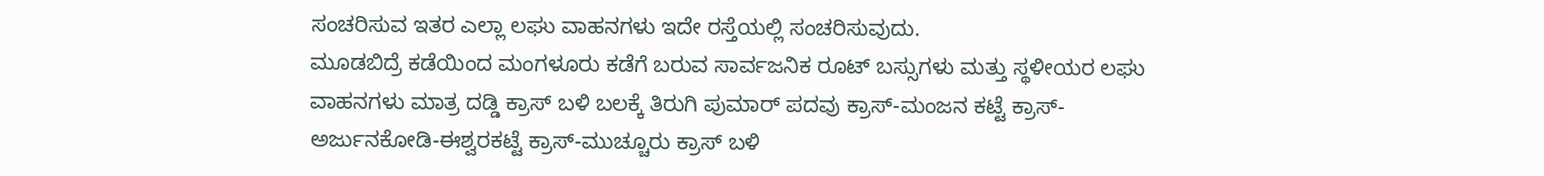ಸಂಚರಿಸುವ ಇತರ ಎಲ್ಲಾ ಲಘು ವಾಹನಗಳು ಇದೇ ರಸ್ತೆಯಲ್ಲಿ ಸಂಚರಿಸುವುದು.
ಮೂಡಬಿದ್ರೆ ಕಡೆಯಿಂದ ಮಂಗಳೂರು ಕಡೆಗೆ ಬರುವ ಸಾರ್ವಜನಿಕ ರೂಟ್ ಬಸ್ಸುಗಳು ಮತ್ತು ಸ್ಥಳೀಯರ ಲಘು ವಾಹನಗಳು ಮಾತ್ರ ದಡ್ಡಿ ಕ್ರಾಸ್ ಬಳಿ ಬಲಕ್ಕೆ ತಿರುಗಿ ಪುಮಾರ್ ಪದವು ಕ್ರಾಸ್-ಮಂಜನ ಕಟ್ಟೆ ಕ್ರಾಸ್- ಅರ್ಜುನಕೋಡಿ-ಈಶ್ವರಕಟ್ಟೆ ಕ್ರಾಸ್-ಮುಚ್ಚೂರು ಕ್ರಾಸ್ ಬಳಿ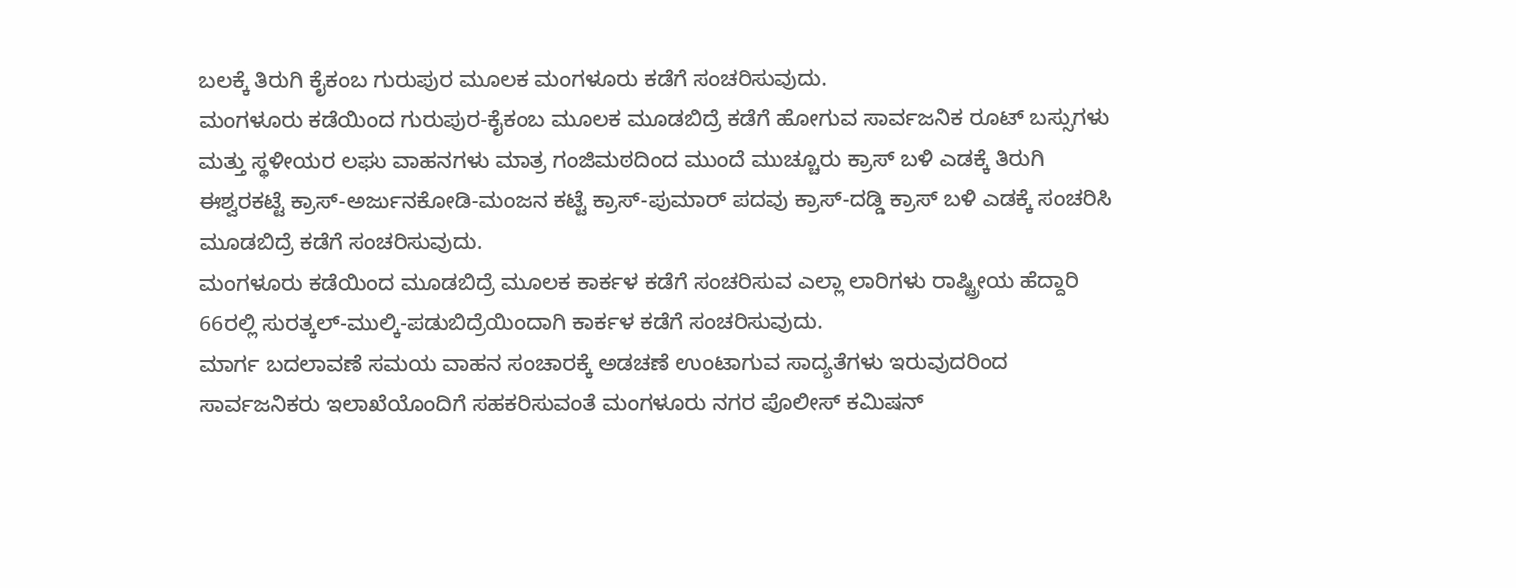ಬಲಕ್ಕೆ ತಿರುಗಿ ಕೈಕಂಬ ಗುರುಪುರ ಮೂಲಕ ಮಂಗಳೂರು ಕಡೆಗೆ ಸಂಚರಿಸುವುದು.
ಮಂಗಳೂರು ಕಡೆಯಿಂದ ಗುರುಪುರ-ಕೈಕಂಬ ಮೂಲಕ ಮೂಡಬಿದ್ರೆ ಕಡೆಗೆ ಹೋಗುವ ಸಾರ್ವಜನಿಕ ರೂಟ್ ಬಸ್ಸುಗಳು ಮತ್ತು ಸ್ಥಳೀಯರ ಲಘು ವಾಹನಗಳು ಮಾತ್ರ ಗಂಜಿಮಠದಿಂದ ಮುಂದೆ ಮುಚ್ಚೂರು ಕ್ರಾಸ್ ಬಳಿ ಎಡಕ್ಕೆ ತಿರುಗಿ ಈಶ್ವರಕಟ್ಟೆ ಕ್ರಾಸ್-ಅರ್ಜುನಕೋಡಿ-ಮಂಜನ ಕಟ್ಟೆ ಕ್ರಾಸ್-ಪುಮಾರ್ ಪದವು ಕ್ರಾಸ್-ದಡ್ಡಿ ಕ್ರಾಸ್ ಬಳಿ ಎಡಕ್ಕೆ ಸಂಚರಿಸಿ ಮೂಡಬಿದ್ರೆ ಕಡೆಗೆ ಸಂಚರಿಸುವುದು.
ಮಂಗಳೂರು ಕಡೆಯಿಂದ ಮೂಡಬಿದ್ರೆ ಮೂಲಕ ಕಾರ್ಕಳ ಕಡೆಗೆ ಸಂಚರಿಸುವ ಎಲ್ಲಾ ಲಾರಿಗಳು ರಾಷ್ಟ್ರೀಯ ಹೆದ್ದಾರಿ 66ರಲ್ಲಿ ಸುರತ್ಕಲ್-ಮುಲ್ಕಿ-ಪಡುಬಿದ್ರೆಯಿಂದಾಗಿ ಕಾರ್ಕಳ ಕಡೆಗೆ ಸಂಚರಿಸುವುದು.
ಮಾರ್ಗ ಬದಲಾವಣೆ ಸಮಯ ವಾಹನ ಸಂಚಾರಕ್ಕೆ ಅಡಚಣೆ ಉಂಟಾಗುವ ಸಾದ್ಯತೆಗಳು ಇರುವುದರಿಂದ ಸಾರ್ವಜನಿಕರು ಇಲಾಖೆಯೊಂದಿಗೆ ಸಹಕರಿಸುವಂತೆ ಮಂಗಳೂರು ನಗರ ಪೊಲೀಸ್ ಕಮಿಷನ್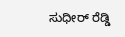ಸುಧೀರ್ ರೆಡ್ಡಿ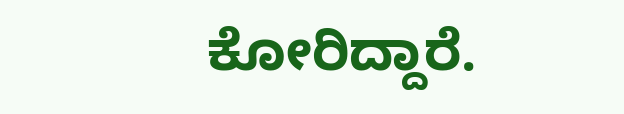ಕೋರಿದ್ದಾರೆ.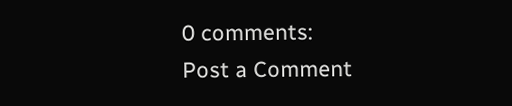0 comments:
Post a Comment